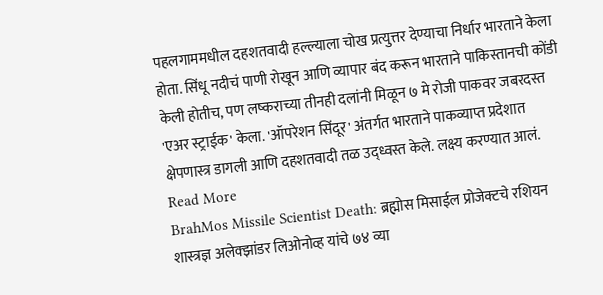पहलगाममधील दहशतवादी हल्ल्याला चोख प्रत्युत्तर देण्याचा निर्धार भारताने केला होता. सिंधू नदीचं पाणी रोखून आणि व्यापार बंद करून भारताने पाकिस्तानची कोंडी केली होतीच, पण लष्कराच्या तीनही दलांनी मिळून ७ मे रोजी पाकवर जबरदस्त 'एअर स्ट्राईक' केला. 'ऑपरेशन सिंदूर' अंतर्गत भारताने पाकव्याप्त प्रदेशात क्षेपणास्त्र डागली आणि दहशतवादी तळ उद्ध्वस्त केले. लक्ष्य करण्यात आलं. Read More
BrahMos Missile Scientist Death: ब्रह्मोस मिसाईल प्रोजेक्टचे रशियन शास्त्रज्ञ अलेक्झांडर लिओनोव्ह यांचे ७४ व्या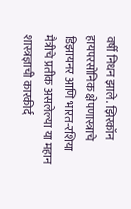वर्षी निधन झाले. झिरकॉन हायपरसोनिक क्षेपणास्त्राचे डिझायनर आणि भारत-रशिया मैत्रीचे प्रतीक असलेल्या या महान शास्त्रज्ञाची कारकीर्द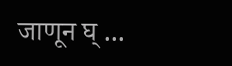जाणून घ् ...